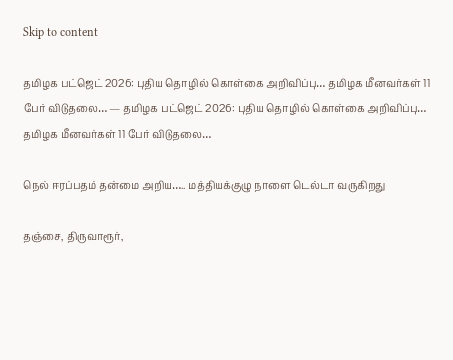Skip to content

தமிழக பட்ஜெட் 2026: புதிய தொழில் கொள்கை அறிவிப்பு… தமிழக மீனவர்கள் 11 பேர் விடுதலை… — தமிழக பட்ஜெட் 2026: புதிய தொழில் கொள்கை அறிவிப்பு… தமிழக மீனவர்கள் 11 பேர் விடுதலை…

நெல் ஈரப்பதம் தன்மை அறிய….. மத்தியக்குழு நாளை டெல்டா வருகிறது

தஞ்சை, திருவாரூர்,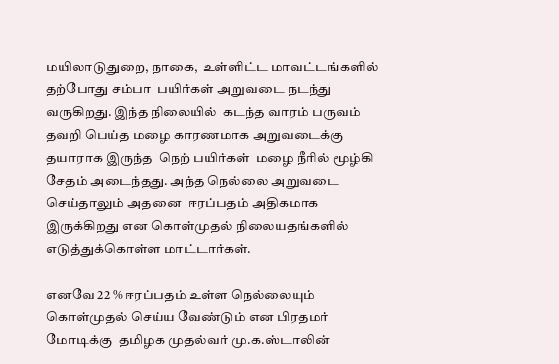மயிலாடுதுறை, நாகை,  உள்ளிட்ட மாவட்டங்களில் தற்போது சம்பா  பயிர்கள் அறுவடை நடந்து வருகிறது. இந்த நிலையில்  கடந்த வாரம் பருவம் தவறி பெய்த மழை காரணமாக அறுவடைக்கு தயாராக இருந்த  நெற் பயிர்கள்  மழை நீரில் மூழ்கி சேதம் அடைந்தது. அந்த நெல்லை அறுவடை செய்தாலும் அதனை  ஈரப்பதம் அதிகமாக இருக்கிறது என கொள்முதல் நிலையதங்களில் எடுத்துக்கொள்ள மாட்டார்கள்.

எனவே 22 % ஈரப்பதம் உள்ள நெல்லையும் கொள்முதல் செய்ய வேண்டும் என பிரதமர் மோடிக்கு  தமிழக முதல்வர் மு.க.ஸ்டாலின்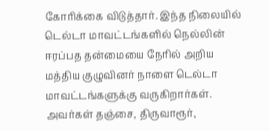கோரிக்கை விடுத்தார். இந்த நிலையில் டெல்டா மாவட்டங்களில் நெல்லின் ஈரப்பத தன்மையை நேரில் அறிய மத்திய குழுவினர் நாளை டெல்டா மாவட்டங்களுக்கு வருகிறார்கள்.  அவர்கள் தஞ்சை, திருவாரூர்,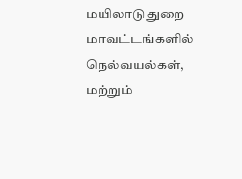மயிலாடுதுறை மாவட்டங்களில் நெல்வயல்கள், மற்றும்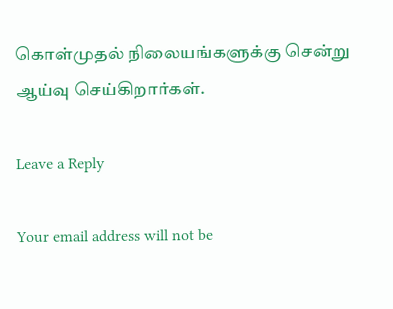கொள்முதல் நிலையங்களுக்கு சென்று ஆய்வு செய்கிறார்கள்.

Leave a Reply

Your email address will not be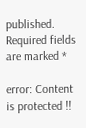published. Required fields are marked *

error: Content is protected !!